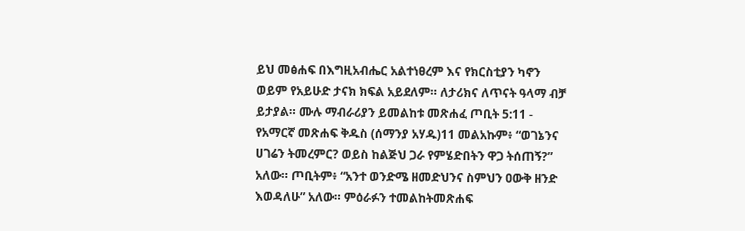ይህ መፅሐፍ በእግዚአብሔር አልተነፀረም እና የክርስቲያን ካኖን ወይም የአይሁድ ታናክ ክፍል አይደለም። ለታሪክና ለጥናት ዓላማ ብቻ ይታያል። ሙሉ ማብራሪያን ይመልከቱ መጽሐፈ ጦቢት 5:11 - የአማርኛ መጽሐፍ ቅዱስ (ሰማንያ አሃዱ)11 መልአኩም፥ “ወገኔንና ሀገሬን ትመረምር? ወይስ ከልጅህ ጋራ የምሄድበትን ዋጋ ትሰጠኝ?” አለው። ጦቢትም፥ “አንተ ወንድሜ ዘመድህንና ስምህን ዐውቅ ዘንድ እወዳለሁ” አለው። ምዕራፉን ተመልከትመጽሐፍ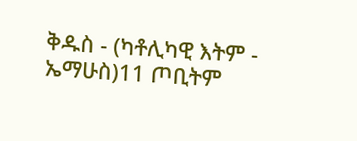ቅዱስ - (ካቶሊካዊ እትም - ኤማሁስ)11 ጦቢትም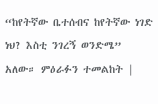“ከየትኛው ቤተሰብና ከየትኛው ነገድ ነህ? እስቲ ንገረኝ ወንድሜ” አለው። ምዕራፉን ተመልከት |